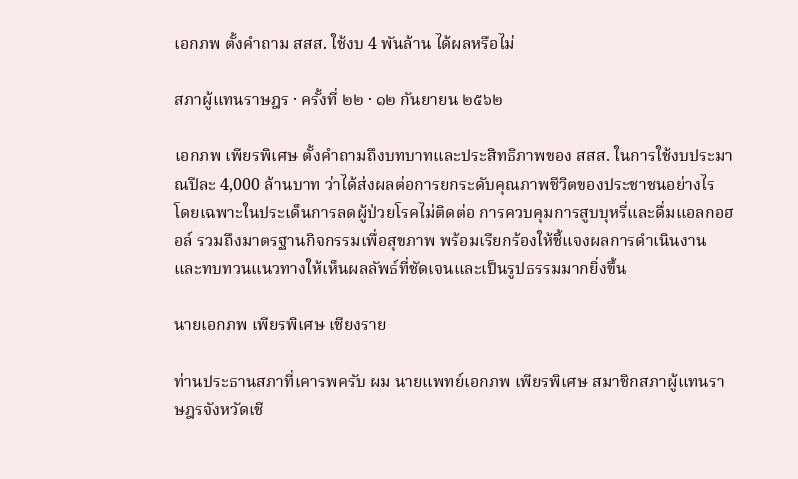เอกภพ ตั้งคำถาม สสส. ใช้งบ 4 พันล้าน ได้ผลหรือไม่

สภาผู้แทนราษฎร · ครั้งที่ ๒๒ · ๑๒ กันยายน ๒๕๖๒

เอกภพ เพียรพิเศษ ตั้งคำถามถึงบทบาทและประสิทธิภาพของ สสส. ในการใช้งบประมาณปีละ 4,000 ล้านบาท ว่าได้ส่งผลต่อการยกระดับคุณภาพชีวิตของประชาชนอย่างไร โดยเฉพาะในประเด็นการลดผู้ป่วยโรคไม่ติดต่อ การควบคุมการสูบบุหรี่และดื่มแอลกอฮอล์ รวมถึงมาตรฐานกิจกรรมเพื่อสุขภาพ พร้อมเรียกร้องให้ชี้แจงผลการดำเนินงานและทบทวนแนวทางให้เห็นผลลัพธ์ที่ชัดเจนและเป็นรูปธรรมมากยิ่งขึ้น

นายเอกภพ เพียรพิเศษ เชียงราย

ท่านประธานสภาที่เคารพครับ ผม นายแพทย์เอกภพ เพียรพิเศษ สมาชิกสภาผู้แทนราษฎรจังหวัดเชี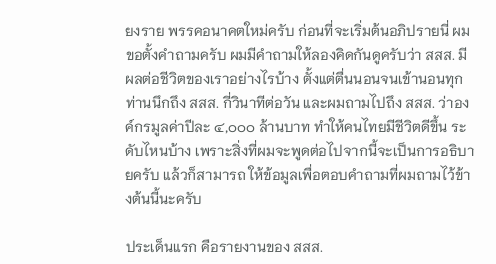ยงราย พรรคอนาคตใหม่ครับ ก่อนที่จะเริ่มต้นอภิปรายนี่ ผมขอตั้งคำถามครับ ผมมีคำถามให้ลองคิดกันดูครับว่า สสส. มีผลต่อชีวิตของเราอย่างไรบ้าง ตั้งแต่ตื่นนอนจนเข้านอนทุกท่านนึกถึง สสส. กี่วินาทีต่อวัน และผมถามไปถึง สสส. ว่าองค์กรมูลค่าปีละ ๔,๐๐๐ ล้านบาท ทำให้คนไทยมีชีวิตดีขึ้น ระดับไหนบ้าง เพราะสิ่งที่ผมจะพูดต่อไปจากนี้จะเป็นการอธิบายครับ แล้วก็สามารถ ให้ข้อมูลเพื่อตอบคำถามที่ผมถามไว้ข้างต้นนี้นะครับ

ประเด็นแรก คือรายงานของ สสส.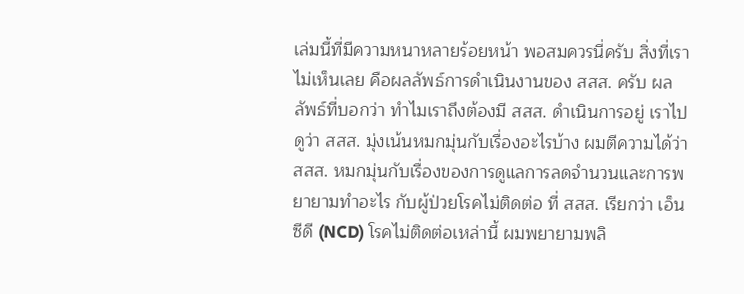เล่มนี้ที่มีความหนาหลายร้อยหน้า พอสมควรนี่ครับ สิ่งที่เราไม่เห็นเลย คือผลลัพธ์การดำเนินงานของ สสส. ครับ ผลลัพธ์ที่บอกว่า ทำไมเราถึงต้องมี สสส. ดำเนินการอยู่ เราไปดูว่า สสส. มุ่งเน้นหมกมุ่นกับเรื่องอะไรบ้าง ผมตีความได้ว่า สสส. หมกมุ่นกับเรื่องของการดูแลการลดจำนวนและการพยายามทำอะไร กับผู้ป่วยโรคไม่ติดต่อ ที่ สสส. เรียกว่า เอ็นซีดี (NCD) โรคไม่ติดต่อเหล่านี้ ผมพยายามพลิ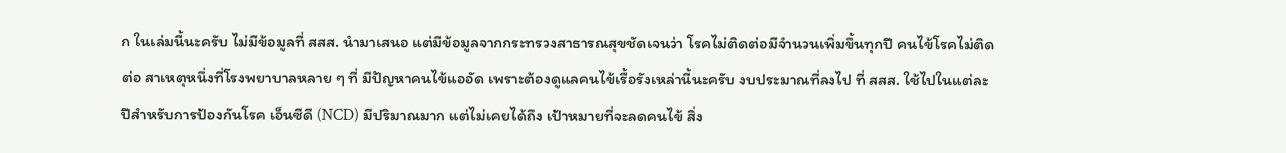ก ในเล่มนี้นะครับ ไม่มีข้อมูลที่ สสส. นำมาเสนอ แต่มีข้อมูลจากกระทรวงสาธารณสุขชัดเจนว่า โรคไม่ติดต่อมีจำนวนเพิ่มขึ้นทุกปี คนไข้โรคไม่ติดต่อ สาเหตุหนึ่งที่โรงพยาบาลหลาย ๆ ที่ มีปัญหาคนไข้แออัด เพราะต้องดูแลคนไข้เรื้อรังเหล่านี้นะครับ งบประมาณที่ลงไป ที่ สสส. ใช้ไปในแต่ละปีสำหรับการป้องกันโรค เอ็นซีดี (NCD) มีปริมาณมาก แต่ไม่เคยได้ถึง เป้าหมายที่จะลดคนไข้ สิ่ง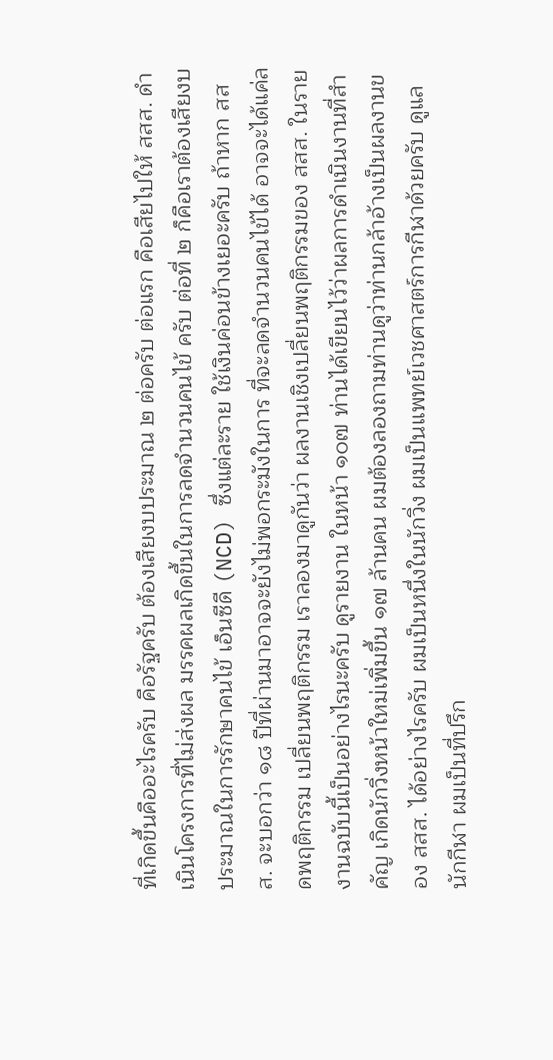ที่เกิดขึ้นคืออะไรครับ คือรัฐครับ ต้องเสียงบประมาณ ๒ ต่อครับ ต่อแรก คือเสียไปให้ สสส. ดำเนินโครงการที่ไม่ส่งผล มรรคผลเกิดขึ้นในการลดจำนวนคนไข้ ครับ ต่อที่ ๒ ก็คือเราต้องเสียงบประมาณในการรักษาคนไข้ เอ็นซีดี (NCD) ซึ่งแต่ละราย ใช้เงินค่อนข้างเยอะครับ ถ้าหาก สสส. จะบอกว่า ๑๘ ปีที่ผ่านมาอาจจะยังไม่พอกระมังในการ ที่จะลดจำนวนคนไข้ได้ อาจจะได้แค่ลดพฤติกรรม เปลี่ยนพฤติกรรม เราลองมาดูกันว่า ผลงานเชิงเปลี่ยนพฤติกรรมของ สสส. ในรายงานฉบับนี้เป็นอย่างไรนะครับ ดูรายงาน ในหน้า ๑๐๗ ท่านได้เขียนไว้ว่าผลการดำเนินงานที่สำคัญ เกิดนักวิ่งหน้าใหม่เพิ่มขึ้น ๑๗ ล้านคน ผมต้องลองถามท่านดูว่าท่านกล้าอ้างเป็นผลงานของ สสส. ได้อย่างไรครับ ผมเป็นหนึ่งในนักวิ่ง ผมเป็นแพทย์เวชศาสตร์การกีฬาด้วยครับ ดูแลนักกีฬา ผมเป็นที่ปรึก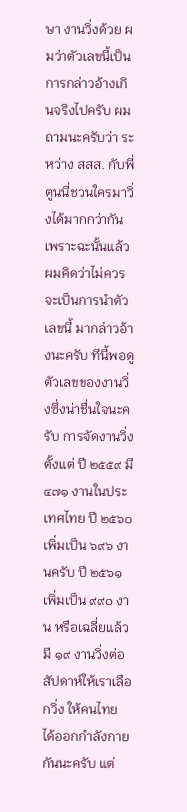ษา งานวิ่งด้วย ผมว่าตัวเลขนี้เป็นการกล่าวอ้างเกินจริงไปครับ ผมถามนะครับว่า ระหว่าง สสส. กับพี่ตูนนี่ชวนใครมาวิ่งได้มากกว่ากัน เพราะฉะนั้นแล้วผมคิดว่าไม่ควรจะเป็นการนำตัวเลขนี้ มากล่าวอ้างนะครับ ทีนี้พอดูตัวเลขของงานวิ่งซึ่งน่าชื่นใจนะครับ การจัดงานวิ่งตั้งแต่ ปี ๒๕๕๙ มี ๔๗๑ งานในประเทศไทย ปี ๒๕๖๐ เพิ่มเป็น ๖๙๖ งานครับ ปี ๒๕๖๑ เพิ่มเป็น ๙๙๐ งาน หรือเฉลี่ยแล้วมี ๑๙ งานวิ่งต่อสัปดาห์ให้เราเลือกวิ่ง ให้คนไทย ได้ออกกำลังกายกันนะครับ แต่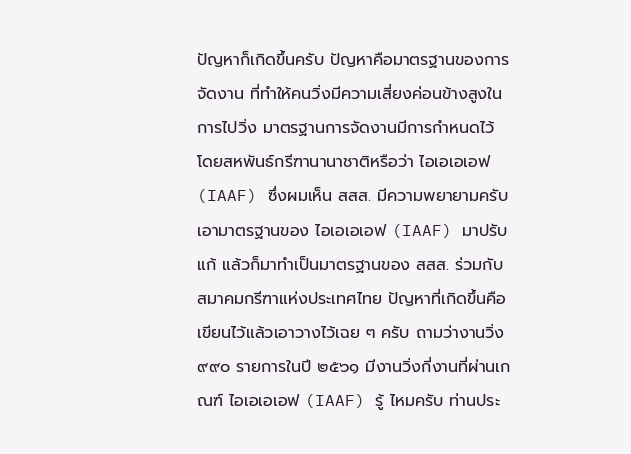ปัญหาก็เกิดขึ้นครับ ปัญหาคือมาตรฐานของการจัดงาน ที่ทำให้คนวิ่งมีความเสี่ยงค่อนข้างสูงในการไปวิ่ง มาตรฐานการจัดงานมีการกำหนดไว้ โดยสหพันธ์กรีฑานานาชาติหรือว่า ไอเอเอเอฟ (IAAF) ซึ่งผมเห็น สสส. มีความพยายามครับ เอามาตรฐานของ ไอเอเอเอฟ (IAAF) มาปรับแก้ แล้วก็มาทำเป็นมาตรฐานของ สสส. ร่วมกับสมาคมกรีฑาแห่งประเทศไทย ปัญหาที่เกิดขึ้นคือ เขียนไว้แล้วเอาวางไว้เฉย ๆ ครับ ถามว่างานวิ่ง ๙๙๐ รายการในปี ๒๕๖๑ มีงานวิ่งกี่งานที่ผ่านเกณฑ์ ไอเอเอเอฟ (IAAF) รู้ ไหมครับ ท่านประ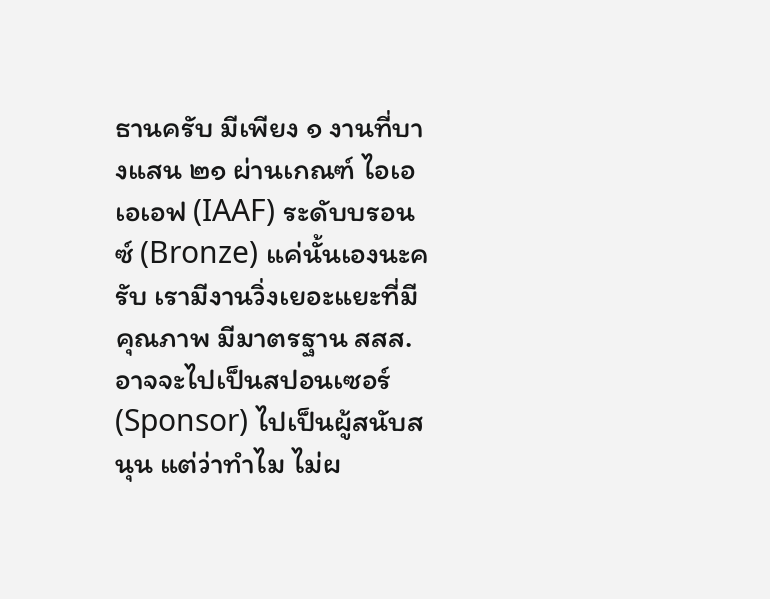ธานครับ มีเพียง ๑ งานที่บางแสน ๒๑ ผ่านเกณฑ์ ไอเอเอเอฟ (IAAF) ระดับบรอนซ์ (Bronze) แค่นั้นเองนะครับ เรามีงานวิ่งเยอะแยะที่มีคุณภาพ มีมาตรฐาน สสส. อาจจะไปเป็นสปอนเซอร์ (Sponsor) ไปเป็นผู้สนับสนุน แต่ว่าทำไม ไม่ผ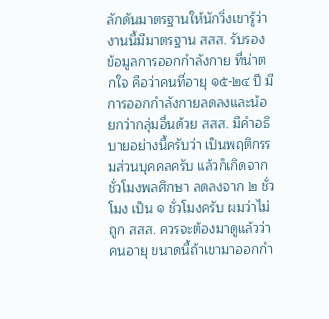ลักดันมาตรฐานให้นักวิ่งเขารู้ว่างานนี้มีมาตรฐาน สสส. รับรอง ข้อมูลการออกกำลังกาย ที่น่าตกใจ คือว่าคนที่อายุ ๑๕-๒๔ ปี มีการออกกำลังกายลดลงและน้อยกว่ากลุ่มอื่นด้วย สสส. มีคำอธิบายอย่างนี้ครับว่า เป็นพฤติกรรมส่วนบุคคลครับ แล้วก็เกิดจากชั่วโมงพลศึกษา ลดลงจาก ๒ ชั่วโมง เป็น ๑ ชั่วโมงครับ ผมว่าไม่ถูก สสส. ควรจะต้องมาดูแล้วว่า คนอายุ ขนาดนี้ถ้าเขามาออกกำ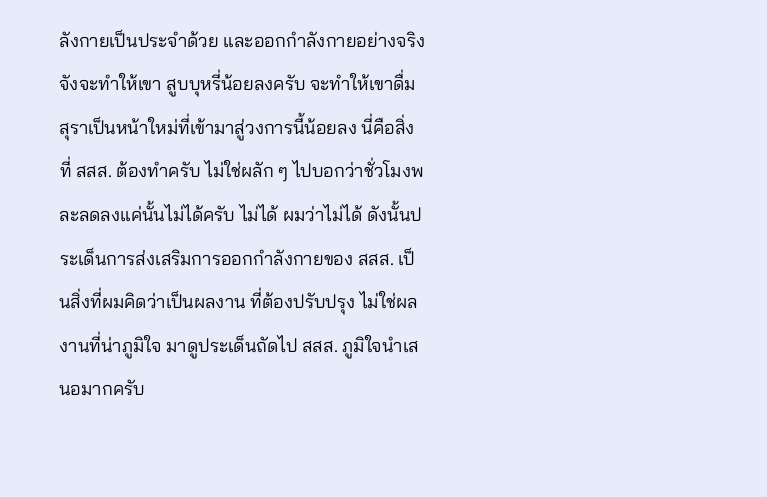ลังกายเป็นประจำด้วย และออกกำลังกายอย่างจริงจังจะทำให้เขา สูบบุหรี่น้อยลงครับ จะทำให้เขาดื่มสุราเป็นหน้าใหม่ที่เข้ามาสู่วงการนี้น้อยลง นี่คือสิ่งที่ สสส. ต้องทำครับ ไม่ใช่ผลัก ๆ ไปบอกว่าชั่วโมงพละลดลงแค่นั้นไม่ได้ครับ ไม่ได้ ผมว่าไม่ได้ ดังนั้นประเด็นการส่งเสริมการออกกำลังกายของ สสส. เป็นสิ่งที่ผมคิดว่าเป็นผลงาน ที่ต้องปรับปรุง ไม่ใช่ผลงานที่น่าภูมิใจ มาดูประเด็นถัดไป สสส. ภูมิใจนำเสนอมากครับ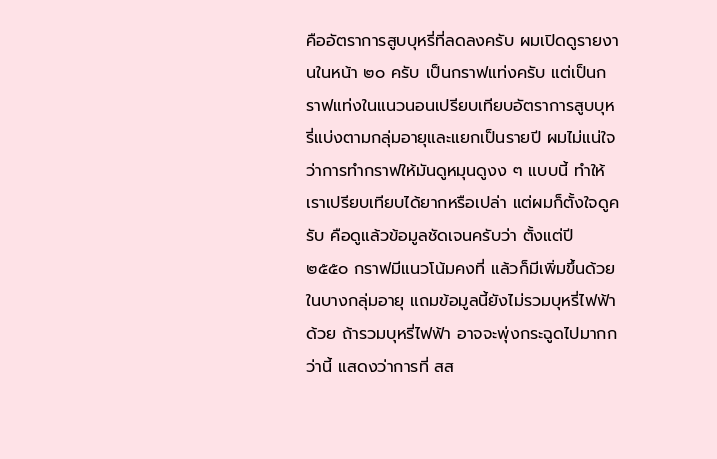คืออัตราการสูบบุหรี่ที่ลดลงครับ ผมเปิดดูรายงานในหน้า ๒๐ ครับ เป็นกราฟแท่งครับ แต่เป็นกราฟแท่งในแนวนอนเปรียบเทียบอัตราการสูบบุหรี่แบ่งตามกลุ่มอายุและแยกเป็นรายปี ผมไม่แน่ใจว่าการทำกราฟให้มันดูหมุนดูงง ๆ แบบนี้ ทำให้เราเปรียบเทียบได้ยากหรือเปล่า แต่ผมก็ตั้งใจดูครับ คือดูแล้วข้อมูลชัดเจนครับว่า ตั้งแต่ปี ๒๕๕๐ กราฟมีแนวโน้มคงที่ แล้วก็มีเพิ่มขึ้นด้วยในบางกลุ่มอายุ แถมข้อมูลนี้ยังไม่รวมบุหรี่ไฟฟ้าด้วย ถ้ารวมบุหรี่ไฟฟ้า อาจจะพุ่งกระฉูดไปมากกว่านี้ แสดงว่าการที่ สส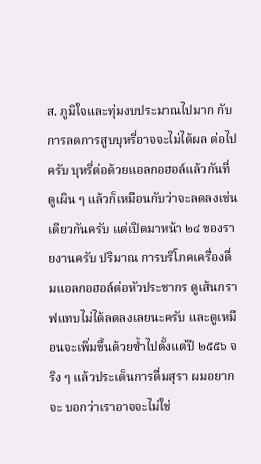ส. ภูมิใจและทุ่มงบประมาณไปมาก กับการลดการสูบบุหรี่อาจจะไม่ได้ผล ต่อไปครับ บุหรี่ต่อด้วยแอลกอฮอล์แล้วกันที่ดูเผิน ๆ แล้วก็เหมือนกับว่าจะลดลงเช่นเดียวกันครับ แต่เปิดมาหน้า ๒๔ ของรายงานครับ ปริมาณ การบริโภคเครื่องดื่มแอลกอฮอล์ต่อหัวประชากร ดูเส้นกราฟแทบไม่ได้ลดลงเลยนะครับ และดูเหมือนจะเพิ่มขึ้นด้วยซ้ำไปตั้งแต่ปี ๒๕๕๖ จริง ๆ แล้วประเด็นการดื่มสุรา ผมอยากจะ บอกว่าเราอาจจะไม่ใช่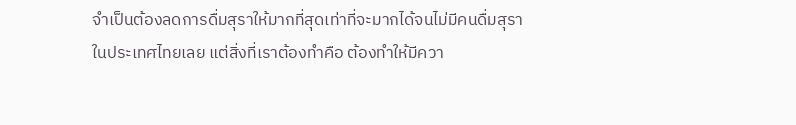จำเป็นต้องลดการดื่มสุราให้มากที่สุดเท่าที่จะมากได้จนไม่มีคนดื่มสุรา ในประเทศไทยเลย แต่สิ่งที่เราต้องทำคือ ต้องทำให้มีควา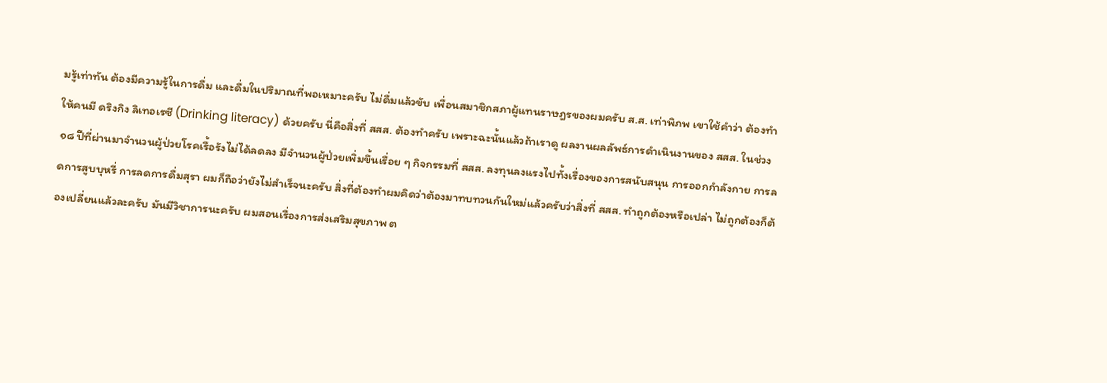มรู้เท่าทัน ต้องมีความรู้ในการดื่ม และดื่มในปริมาณที่พอเหมาะครับ ไม่ดื่มแล้วขับ เพื่อนสมาชิกสภาผู้แทนราษฎรของผมครับ ส.ส. เท่าพิภพ เขาใช้คำว่า ต้องทำให้คนมี ดริงกิง ลิเทอเรซี (Drinking literacy) ด้วยครับ นี่คือสิ่งที่ สสส. ต้องทำครับ เพราะฉะนั้นแล้วถ้าเราดู ผลงานผลลัพธ์การดำเนินงานของ สสส. ในช่วง ๑๘ ปีที่ผ่านมาจำนวนผู้ป่วยโรคเรื้อรังไม่ได้ลดลง มีจำนวนผู้ป่วยเพิ่มขึ้นเรื่อย ๆ กิจกรรมที่ สสส. ลงทุนลงแรงไปทั้งเรื่องของการสนับสนุน การออกกำลังกาย การลดการสูบบุหรี่ การลดการดื่มสุรา ผมก็ถือว่ายังไม่สำเร็จนะครับ สิ่งที่ต้องทำผมคิดว่าต้องมาทบทวนกันใหม่แล้วครับว่าสิ่งที่ สสส. ทำถูกต้องหรือเปล่า ไม่ถูกต้องก็ต้องเปลี่ยนแล้วละครับ มันมีวิชาการนะครับ ผมสอนเรื่องการส่งเสริมสุขภาพ ต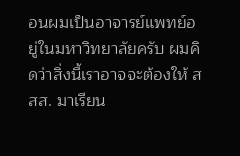อนผมเป็นอาจารย์แพทย์อยู่ในมหาวิทยาลัยครับ ผมคิดว่าสิ่งนี้เราอาจจะต้องให้ สสส. มาเรียน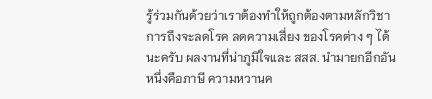รู้ร่วมกันด้วยว่าเราต้องทำให้ถูกต้องตามหลักวิชาการถึงจะลดโรค ลดความเสี่ยง ของโรคต่าง ๆ ได้นะครับ ผลงานที่น่าภูมิใจและ สสส. นำมายกอีกอันหนึ่งคือภาษี ความหวานค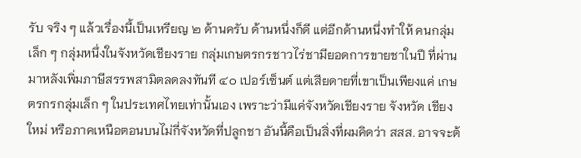รับ จริง ๆ แล้วเรื่องนี้เป็นเหรียญ ๒ ด้านครับ ด้านหนึ่งก็ดี แต่อีกด้านหนึ่งทำให้ คนกลุ่มเล็ก ๆ กลุ่มหนึ่งในจังหวัดเชียงราย กลุ่มเกษตรกรชาวไร่ชามียอดการขายชาในปี ที่ผ่านมาหลังเพิ่มภาษีสรรพสามิตลดลงทันที ๔๐ เปอร์เซ็นต์ แต่เสียดายที่เขาเป็นเพียงแค่ เกษตรกรกลุ่มเล็ก ๆ ในประเทศไทยเท่านั้นเอง เพราะว่ามีแค่จังหวัดเชียงราย จังหวัด เชียงใหม่ หรือภาคเหนือตอนบนไม่กี่จังหวัดที่ปลูกชา อันนี้คือเป็นสิ่งที่ผมคิดว่า สสส. อาจจะต้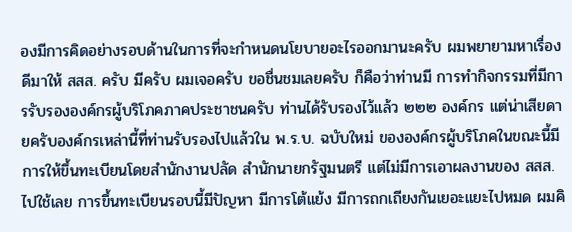องมีการคิดอย่างรอบด้านในการที่จะกำหนดนโยบายอะไรออกมานะครับ ผมพยายามหาเรื่องดีมาให้ สสส. ครับ มีครับ ผมเจอครับ ขอชื่นชมเลยครับ ก็คือว่าท่านมี การทำกิจกรรมที่มีการรับรององค์กรผู้บริโภคภาคประชาชนครับ ท่านได้รับรองไว้แล้ว ๒๒๒ องค์กร แต่น่าเสียดายครับองค์กรเหล่านี้ที่ท่านรับรองไปแล้วใน พ.ร.บ. ฉบับใหม่ ขององค์กรผู้บริโภคในขณะนี้มีการให้ขึ้นทะเบียนโดยสำนักงานปลัด สำนักนายกรัฐมนตรี แต่ไม่มีการเอาผลงานของ สสส. ไปใช้เลย การขึ้นทะเบียนรอบนี้มีปัญหา มีการโต้แย้ง มีการถกเถียงกันเยอะแยะไปหมด ผมคิ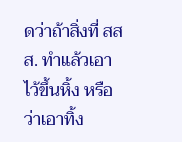ดว่าถ้าสิ่งที่ สสส. ทำแล้วเอาไว้ขึ้นหิ้ง หรือว่าเอาทิ้ง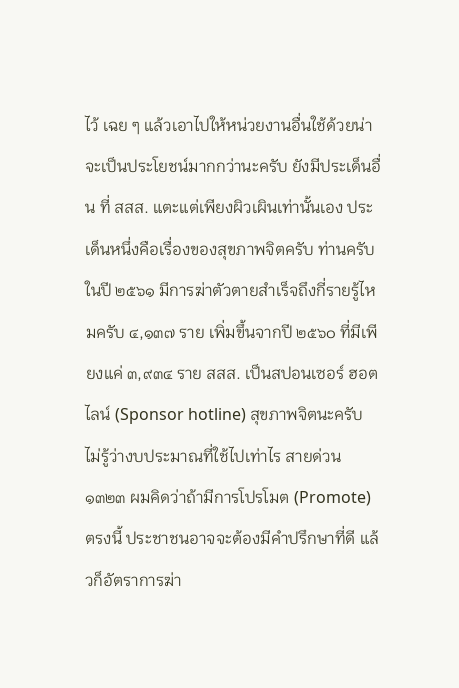ไว้ เฉย ๆ แล้วเอาไปให้หน่วยงานอื่นใช้ด้วยน่าจะเป็นประโยชน์มากกว่านะครับ ยังมีประเด็นอื่น ที่ สสส. แตะแต่เพียงผิวเผินเท่านั้นเอง ประเด็นหนึ่งคือเรื่องของสุขภาพจิตครับ ท่านครับ ในปี ๒๕๖๑ มีการฆ่าตัวตายสำเร็จถึงกี่รายรู้ไหมครับ ๔,๑๓๗ ราย เพิ่มขึ้นจากปี ๒๕๖๐ ที่มีเพียงแค่ ๓,๙๓๔ ราย สสส. เป็นสปอนเซอร์ ฮอตไลน์ (Sponsor hotline) สุขภาพจิตนะครับ ไม่รู้ว่างบประมาณที่ใช้ไปเท่าไร สายด่วน ๑๓๒๓ ผมคิดว่าถ้ามีการโปรโมต (Promote) ตรงนี้ ประชาชนอาจจะต้องมีคำปรึกษาที่ดี แล้วก็อัตราการฆ่า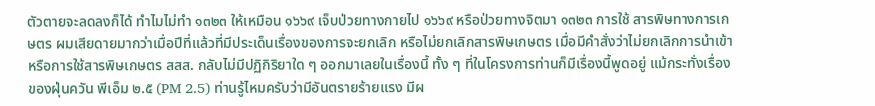ตัวตายจะลดลงก็ได้ ทำไมไม่ทำ ๑๓๒๓ ให้เหมือน ๑๖๖๙ เจ็บป่วยทางกายไป ๑๖๖๙ หรือป่วยทางจิตมา ๑๓๒๓ การใช้ สารพิษทางการเกษตร ผมเสียดายมากว่าเมื่อปีที่แล้วที่มีประเด็นเรื่องของการจะยกเลิก หรือไม่ยกเลิกสารพิษเกษตร เมื่อมีคำสั่งว่าไม่ยกเลิกการนำเข้าหรือการใช้สารพิษเกษตร สสส. กลับไม่มีปฏิกิริยาใด ๆ ออกมาเลยในเรื่องนี้ ทั้ง ๆ ที่ในโครงการท่านก็มีเรื่องนี้พูดอยู่ แม้กระทั่งเรื่องของฝุ่นควัน พีเอ็ม ๒.๕ (PM 2.5) ท่านรู้ไหมครับว่ามีอันตรายร้ายแรง มีผ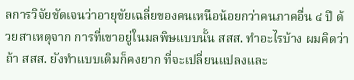ลการวิจัยชัดเจนว่าอายุขัยเฉลี่ยของคนเหนือน้อยกว่าคนภาคอื่น ๔ ปี ด้วยสาเหตุจาก การที่เขาอยู่ในมลพิษแบบนั้น สสส. ทำอะไรบ้าง ผมคิดว่าถ้า สสส. ยังทำแบบเดิมก็คงยาก ที่จะเปลี่ยนแปลงและ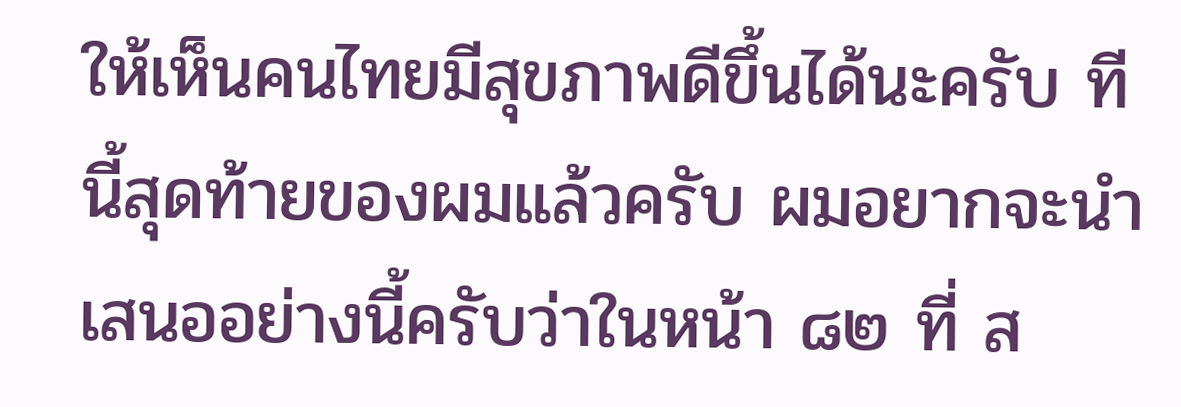ให้เห็นคนไทยมีสุขภาพดีขึ้นได้นะครับ ทีนี้สุดท้ายของผมแล้วครับ ผมอยากจะนำเสนออย่างนี้ครับว่าในหน้า ๘๒ ที่ ส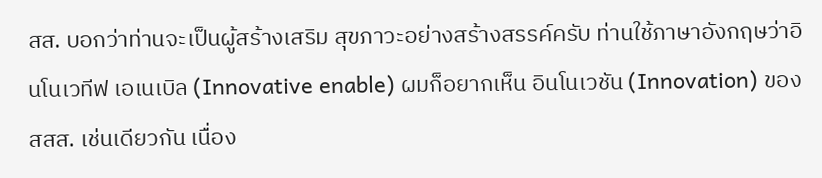สส. บอกว่าท่านจะเป็นผู้สร้างเสริม สุขภาวะอย่างสร้างสรรค์ครับ ท่านใช้ภาษาอังกฤษว่าอินโนเวทีฟ เอเนเบิล (Innovative enable) ผมก็อยากเห็น อินโนเวชัน (Innovation) ของ สสส. เช่นเดียวกัน เนื่อง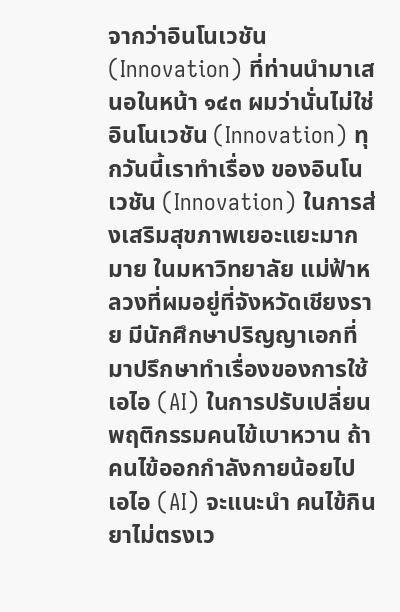จากว่าอินโนเวชัน (Innovation) ที่ท่านนำมาเสนอในหน้า ๑๔๓ ผมว่านั่นไม่ใช่อินโนเวชัน (Innovation) ทุกวันนี้เราทำเรื่อง ของอินโนเวชัน (Innovation) ในการส่งเสริมสุขภาพเยอะแยะมากมาย ในมหาวิทยาลัย แม่ฟ้าหลวงที่ผมอยู่ที่จังหวัดเชียงราย มีนักศึกษาปริญญาเอกที่มาปรึกษาทำเรื่องของการใช้ เอไอ (AI) ในการปรับเปลี่ยนพฤติกรรมคนไข้เบาหวาน ถ้าคนไข้ออกกำลังกายน้อยไป เอไอ (AI) จะแนะนำ คนไข้กินยาไม่ตรงเว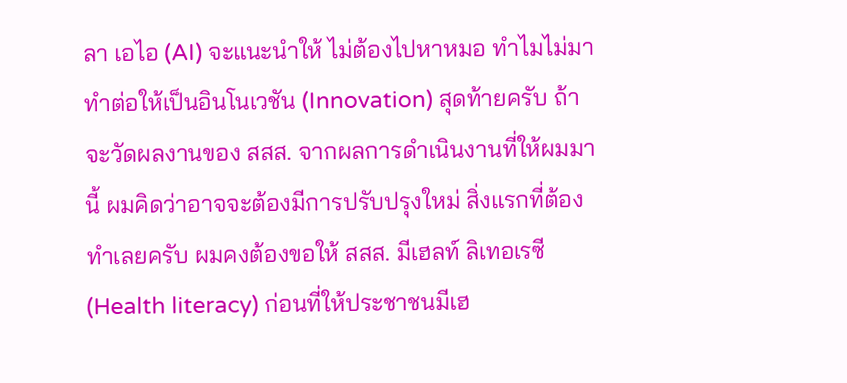ลา เอไอ (AI) จะแนะนำให้ ไม่ต้องไปหาหมอ ทำไมไม่มาทำต่อให้เป็นอินโนเวชัน (Innovation) สุดท้ายครับ ถ้าจะวัดผลงานของ สสส. จากผลการดำเนินงานที่ให้ผมมานี้ ผมคิดว่าอาจจะต้องมีการปรับปรุงใหม่ สิ่งแรกที่ต้องทำเลยครับ ผมคงต้องขอให้ สสส. มีเฮลท์ ลิเทอเรซี (Health literacy) ก่อนที่ให้ประชาชนมีเฮ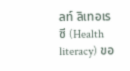ลท์ ลิเทอเรซี (Health literacy) ขอ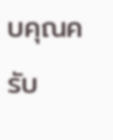บคุณครับ